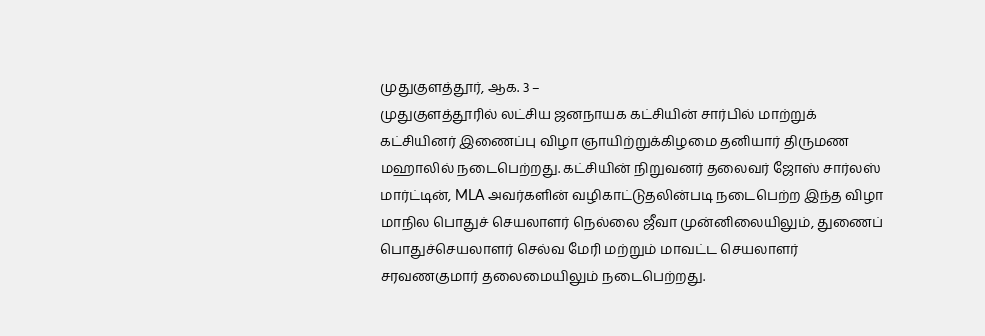முதுகுளத்தூர், ஆக. 3 –
முதுகுளத்தூரில் லட்சிய ஜனநாயக கட்சியின் சார்பில் மாற்றுக் கட்சியினர் இணைப்பு விழா ஞாயிற்றுக்கிழமை தனியார் திருமண மஹாலில் நடைபெற்றது. கட்சியின் நிறுவனர் தலைவர் ஜோஸ் சார்லஸ் மார்ட்டின், MLA அவர்களின் வழிகாட்டுதலின்படி நடைபெற்ற இந்த விழா மாநில பொதுச் செயலாளர் நெல்லை ஜீவா முன்னிலையிலும், துணைப் பொதுச்செயலாளர் செல்வ மேரி மற்றும் மாவட்ட செயலாளர் சரவணகுமார் தலைமையிலும் நடைபெற்றது.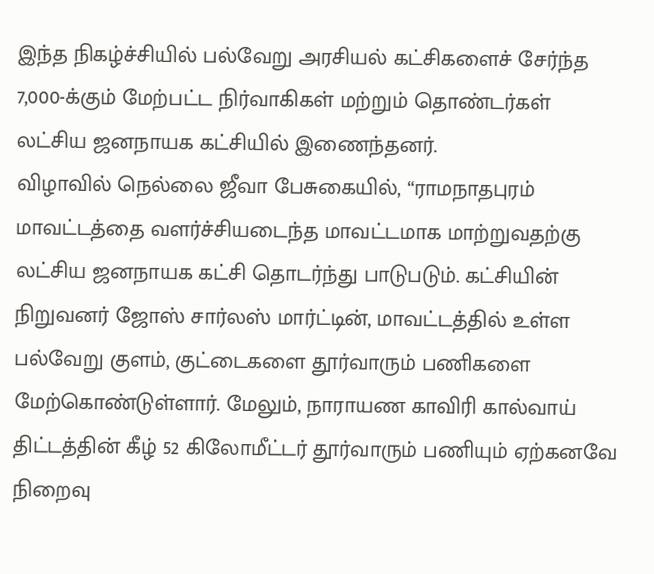இந்த நிகழ்ச்சியில் பல்வேறு அரசியல் கட்சிகளைச் சேர்ந்த 7,000-க்கும் மேற்பட்ட நிர்வாகிகள் மற்றும் தொண்டர்கள் லட்சிய ஜனநாயக கட்சியில் இணைந்தனர்.
விழாவில் நெல்லை ஜீவா பேசுகையில், “ராமநாதபுரம் மாவட்டத்தை வளர்ச்சியடைந்த மாவட்டமாக மாற்றுவதற்கு லட்சிய ஜனநாயக கட்சி தொடர்ந்து பாடுபடும். கட்சியின் நிறுவனர் ஜோஸ் சார்லஸ் மார்ட்டின், மாவட்டத்தில் உள்ள பல்வேறு குளம், குட்டைகளை தூர்வாரும் பணிகளை மேற்கொண்டுள்ளார். மேலும், நாராயண காவிரி கால்வாய் திட்டத்தின் கீழ் 52 கிலோமீட்டர் தூர்வாரும் பணியும் ஏற்கனவே நிறைவு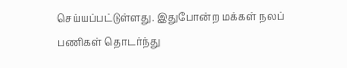செய்யப்பட்டுள்ளது. இதுபோன்ற மக்கள் நலப் பணிகள் தொடர்ந்து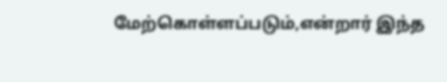மேற்கொள்ளப்படும்,என்றார் இந்த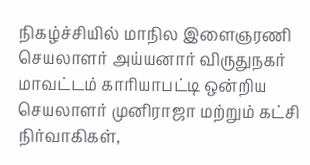நிகழ்ச்சியில் மாநில இளைஞரணி செயலாளர் அய்யனார் விருதுநகர் மாவட்டம் காரியாபட்டி ஒன்றிய செயலாளர் முனிராஜா மற்றும் கட்சி நிர்வாகிகள்,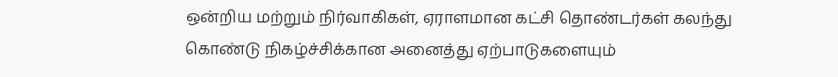ஒன்றிய மற்றும் நிர்வாகிகள், ஏராளமான கட்சி தொண்டர்கள் கலந்து கொண்டு நிகழ்ச்சிக்கான அனைத்து ஏற்பாடுகளையும்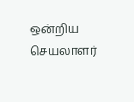ஒன்றிய செயலாளர்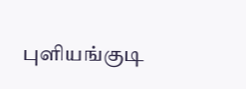புளியங்குடி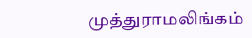முத்துராமலிங்கம்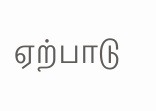ஏற்பாடு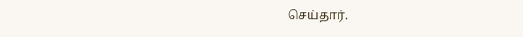செய்தார்.